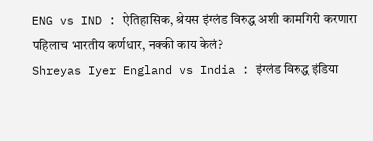ENG vs IND : ऐतिहासिक, श्रेयस इंग्लंड विरुद्ध अशी कामगिरी करणारा पहिलाच भारतीय कर्णधार, नक्की काय केलं?
Shreyas Iyer England vs India : इंग्लंड विरुद्ध इंडिया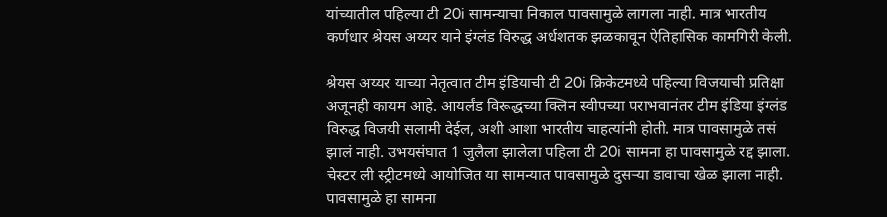यांच्यातील पहिल्या टी 20i सामन्याचा निकाल पावसामुळे लागला नाही. मात्र भारतीय कर्णधार श्रेयस अय्यर याने इंग्लंड विरुद्ध अर्धशतक झळकावून ऐतिहासिक कामगिरी केली.

श्रेयस अय्यर याच्या नेतृत्वात टीम इंडियाची टी 20i क्रिकेटमध्ये पहिल्या विजयाची प्रतिक्षा अजूनही कायम आहे. आयर्लंड विरूद्धच्या क्लिन स्वीपच्या पराभवानंतर टीम इंडिया इंग्लंड विरुद्ध विजयी सलामी देईल, अशी आशा भारतीय चाहत्यांनी होती. मात्र पावसामुळे तसं झालं नाही. उभयसंघात 1 जुलैला झालेला पहिला टी 20i सामना हा पावसामुळे रद्द झाला. चेस्टर ली स्ट्रीटमध्ये आयोजित या सामन्यात पावसामुळे दुसऱ्या डावाचा खेळ झाला नाही. पावसामुळे हा सामना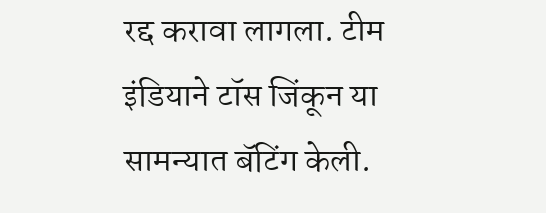रद्द करावा लागला. टीम इंडियाने टॉस जिंकून या सामन्यात बॅटिंग केली.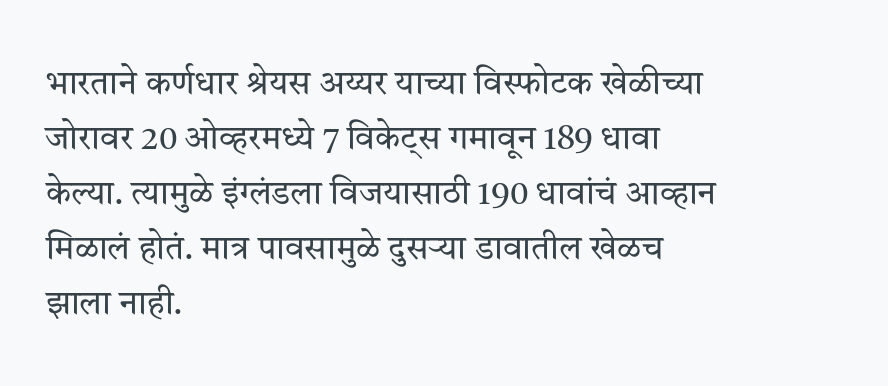भारताने कर्णधार श्रेयस अय्यर याच्या विस्फोटक खेळीच्या जोरावर 20 ओव्हरमध्ये 7 विकेट्स गमावून 189 धावा केल्या. त्यामुळे इंग्लंडला विजयासाठी 190 धावांचं आव्हान मिळालं होतं. मात्र पावसामुळे दुसऱ्या डावातील खेळच झाला नाही.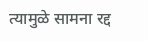त्यामुळे सामना रद्द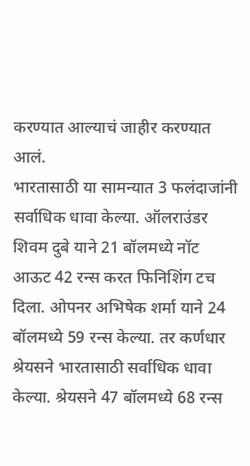करण्यात आल्याचं जाहीर करण्यात आलं.
भारतासाठी या सामन्यात 3 फलंदाजांनी सर्वाधिक धावा केल्या. ऑलराउंडर शिवम दुबे याने 21 बॉलमध्ये नॉट आऊट 42 रन्स करत फिनिशिंग टच दिला. ओपनर अभिषेक शर्मा याने 24 बॉलमध्ये 59 रन्स केल्या. तर कर्णधार श्रेयसने भारतासाठी सर्वाधिक धावा केल्या. श्रेयसने 47 बॉलमध्ये 68 रन्स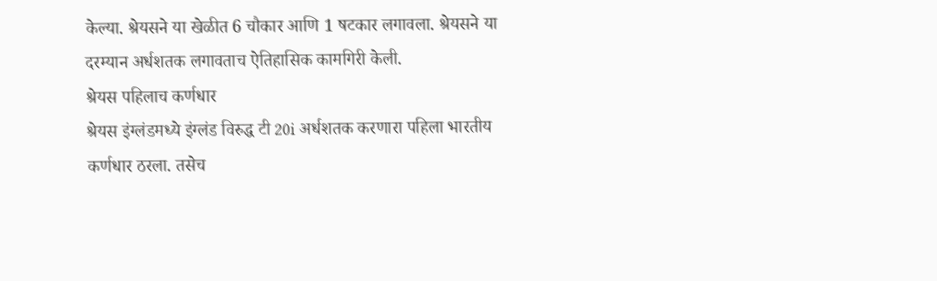केल्या. श्रेयसने या खेळीत 6 चौकार आणि 1 षटकार लगावला. श्रेयसने या दरम्यान अर्धशतक लगावताच ऐतिहासिक कामगिरी केली.
श्रेयस पहिलाच कर्णधार
श्रेयस इंग्लंडमध्ये इंग्लंड विरुद्ध टी 20i अर्धशतक करणारा पहिला भारतीय कर्णधार ठरला. तसेच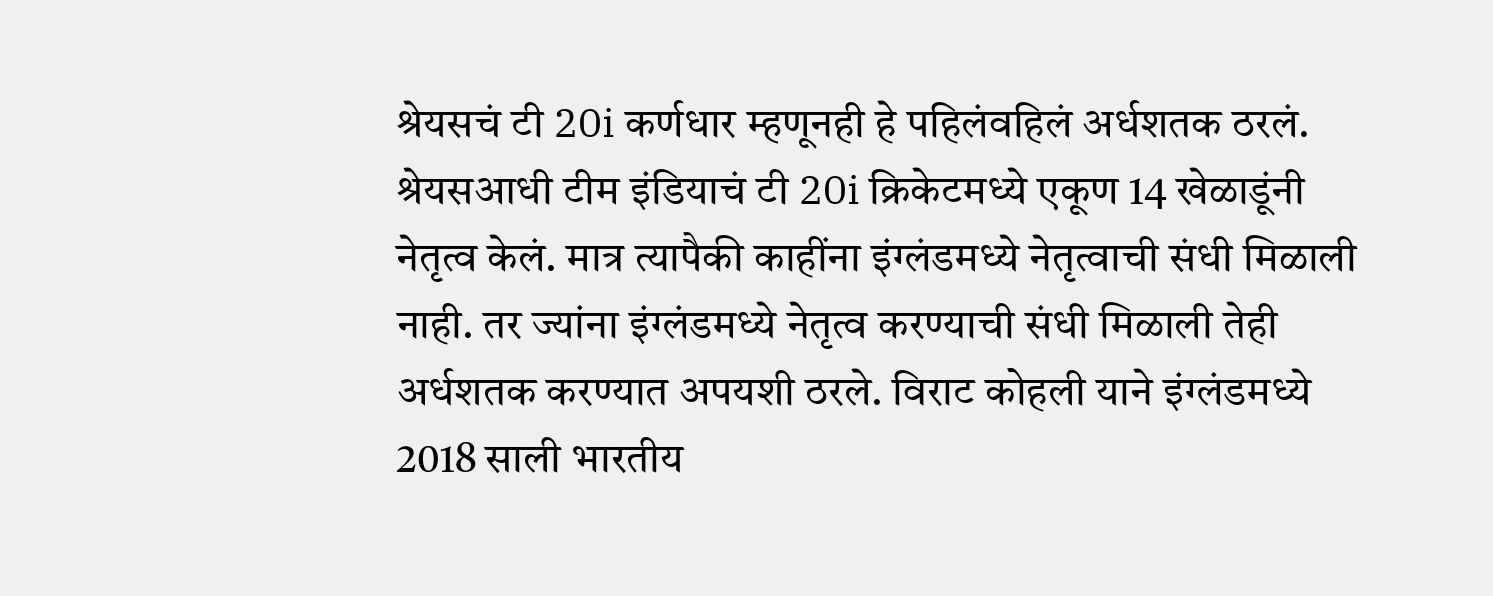श्रेयसचं टी 20i कर्णधार म्हणूनही हे पहिलंवहिलं अर्धशतक ठरलं.
श्रेयसआधी टीम इंडियाचं टी 20i क्रिकेटमध्ये एकूण 14 खेळाडूंनी नेतृत्व केलं. मात्र त्यापैकी काहींना इंग्लंडमध्ये नेतृत्वाची संधी मिळाली नाही. तर ज्यांना इंग्लंडमध्ये नेतृत्व करण्याची संधी मिळाली तेही अर्धशतक करण्यात अपयशी ठरले. विराट कोहली याने इंग्लंडमध्ये 2018 साली भारतीय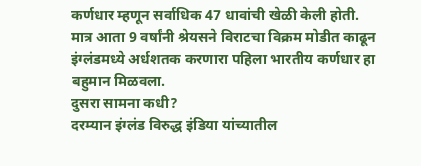कर्णधार म्हणून सर्वाधिक 47 धावांची खेळी केली होती. मात्र आता 9 वर्षांनी श्रेयसने विराटचा विक्रम मोडीत काढून इंग्लंडमध्ये अर्धशतक करणारा पहिला भारतीय कर्णधार हा बहुमान मिळवला.
दुसरा सामना कधी?
दरम्यान इंग्लंड विरुद्ध इंडिया यांच्यातील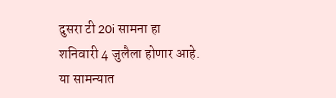दुसरा टी 20i सामना हा शनिवारी 4 जुलैला होणार आहे. या सामन्यात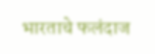भारताचे फलंदाज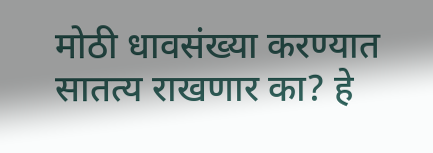मोठी धावसंख्या करण्यात सातत्य राखणार का? हे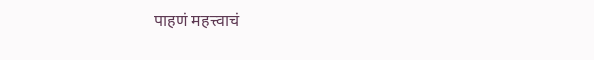पाहणं महत्त्वाचं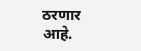ठरणार आहे.